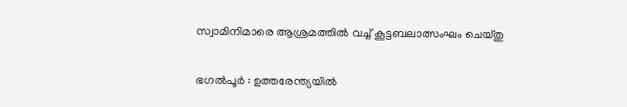സ്വാമിനിമാരെ ആശ്രമത്തില്‍ വച്ച് കൂട്ടബലാത്സംഘം ചെയ്തു

ഭഗല്‍പൂര്‍ : ഉത്തരേന്ത്യയില്‍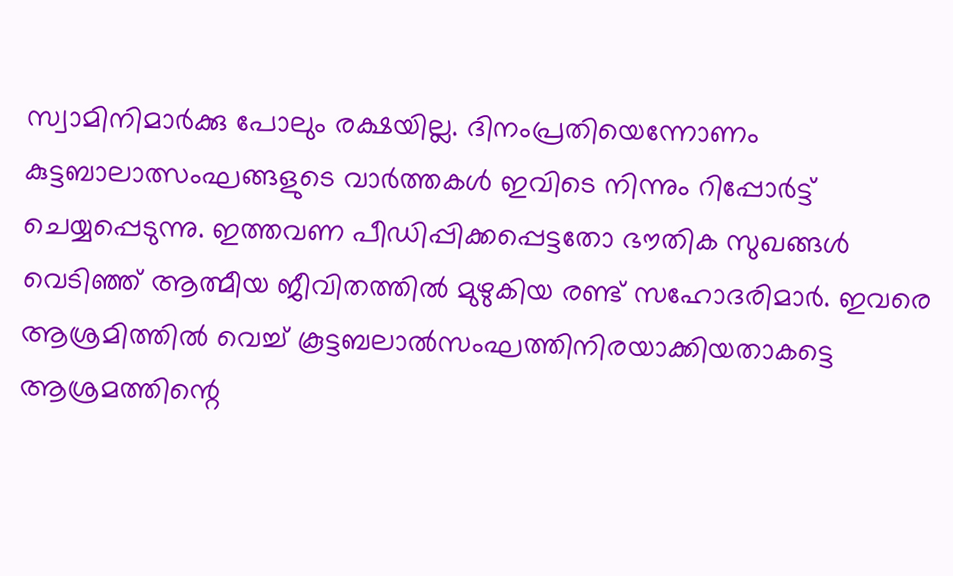സ്വാമിനിമാര്‍ക്കു പോലും രക്ഷയില്ല. ദിനംപ്രതിയെന്നോണം കുട്ടബാലാത്സംഘങ്ങളുടെ വാര്‍ത്തകള്‍ ഇവിടെ നിന്നും റിപ്പോര്‍ട്ട് ചെയ്യപ്പെടുന്നു. ഇത്തവണ പീഡിപ്പിക്കപ്പെട്ടതോ ഭൗതിക സുഖങ്ങള്‍ വെടിഞ്ഞ് ആത്മീയ ജീവിതത്തില്‍ മുഴുകിയ രണ്ട് സഹോദരിമാര്‍. ഇവരെ ആശ്രമിത്തില്‍ വെച്ച് കൂട്ടബലാല്‍സംഘത്തിനിരയാക്കിയതാകട്ടെ ആശ്രമത്തിന്റെ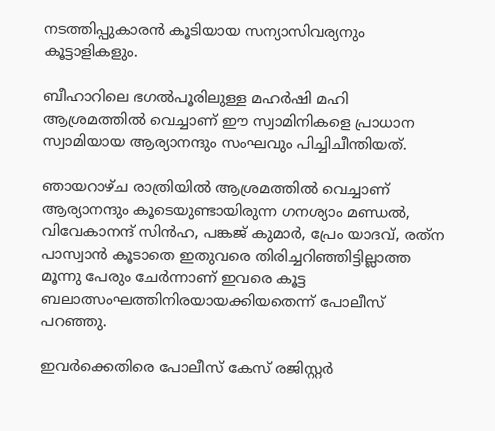നടത്തിപ്പുകാരന്‍ കൂടിയായ സന്യാസിവര്യനും കൂട്ടാളികളും.

ബീഹാറിലെ ഭഗല്‍പൂരിലുള്ള മഹര്‍ഷി മഹി ആശ്രമത്തില്‍ വെച്ചാണ് ഈ സ്വാമിനികളെ പ്രാധാന സ്വാമിയായ ആര്യാനന്ദും സംഘവും പിച്ചിചീന്തിയത്.

ഞായറാഴ്ച രാത്രിയില്‍ ആശ്രമത്തില്‍ വെച്ചാണ് ആര്യാനന്ദും കൂടെയുണ്ടായിരുന്ന ഗനശ്യാം മണ്ഡല്‍, വിവേകാനന്ദ് സിന്‍ഹ, പങ്കജ് കുമാര്‍, പ്രേം യാദവ്, രത്‌ന പാസ്വാന്‍ കൂടാതെ ഇതുവരെ തിരിച്ചറിഞ്ഞിട്ടില്ലാത്ത മൂന്നു പേരും ചേര്‍ന്നാണ് ഇവരെ കൂട്ട ബലാത്സംഘത്തിനിരയായക്കിയതെന്ന് പോലീസ് പറഞ്ഞു.

ഇവര്‍ക്കെതിരെ പോലീസ് കേസ് രജിസ്റ്റര്‍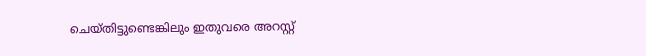ചെയ്തിട്ടുണ്ടെങ്കിലും ഇതുവരെ അറസ്റ്റ്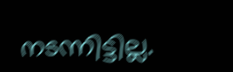നടന്നിട്ടില്ല.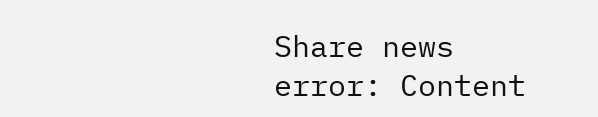Share news
error: Content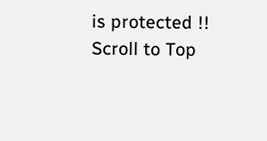is protected !!
Scroll to Top